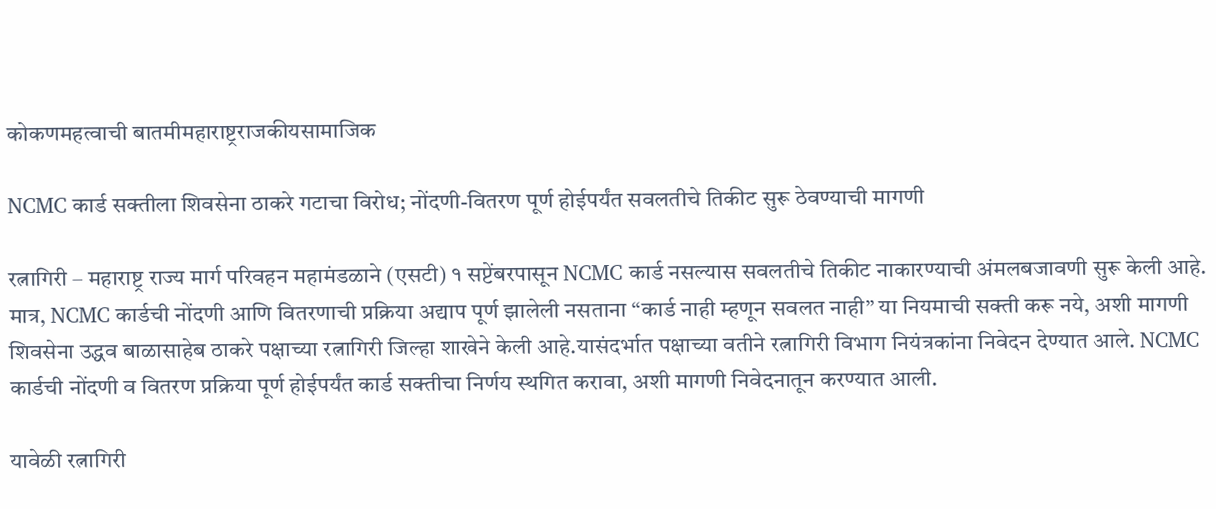कोकणमहत्वाची बातमीमहाराष्ट्रराजकीयसामाजिक

NCMC कार्ड सक्तीला शिवसेना ठाकरे गटाचा विरोध; नोंदणी-वितरण पूर्ण होईपर्यंत सवलतीचे तिकीट सुरू ठेवण्याची मागणी

रत्नागिरी – महाराष्ट्र राज्य मार्ग परिवहन महामंडळाने (एसटी) १ सप्टेंबरपासून NCMC कार्ड नसल्यास सवलतीचे तिकीट नाकारण्याची अंमलबजावणी सुरू केली आहे. मात्र, NCMC कार्डची नोंदणी आणि वितरणाची प्रक्रिया अद्याप पूर्ण झालेली नसताना “कार्ड नाही म्हणून सवलत नाही” या नियमाची सक्ती करू नये, अशी मागणी शिवसेना उद्धव बाळासाहेब ठाकरे पक्षाच्या रत्नागिरी जिल्हा शाखेने केली आहे.यासंदर्भात पक्षाच्या वतीने रत्नागिरी विभाग नियंत्रकांना निवेदन देण्यात आले. NCMC कार्डची नोंदणी व वितरण प्रक्रिया पूर्ण होईपर्यंत कार्ड सक्तीचा निर्णय स्थगित करावा, अशी मागणी निवेदनातून करण्यात आली.

यावेळी रत्नागिरी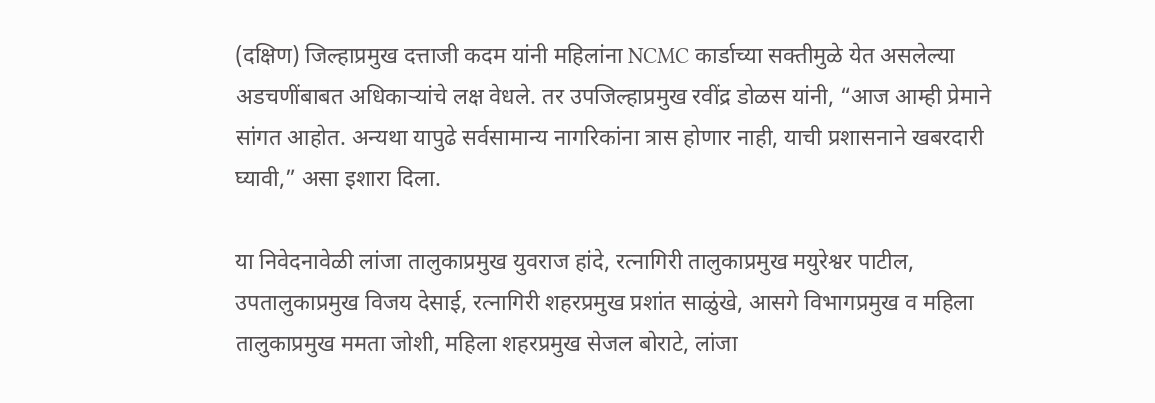(दक्षिण) जिल्हाप्रमुख दत्ताजी कदम यांनी महिलांना NCMC कार्डाच्या सक्तीमुळे येत असलेल्या अडचणींबाबत अधिकाऱ्यांचे लक्ष वेधले. तर उपजिल्हाप्रमुख रवींद्र डोळस यांनी, “आज आम्ही प्रेमाने सांगत आहोत. अन्यथा यापुढे सर्वसामान्य नागरिकांना त्रास होणार नाही, याची प्रशासनाने खबरदारी घ्यावी,” असा इशारा दिला.

या निवेदनावेळी लांजा तालुकाप्रमुख युवराज हांदे, रत्नागिरी तालुकाप्रमुख मयुरेश्वर पाटील, उपतालुकाप्रमुख विजय देसाई, रत्नागिरी शहरप्रमुख प्रशांत साळुंखे, आसगे विभागप्रमुख व महिला तालुकाप्रमुख ममता जोशी, महिला शहरप्रमुख सेजल बोराटे, लांजा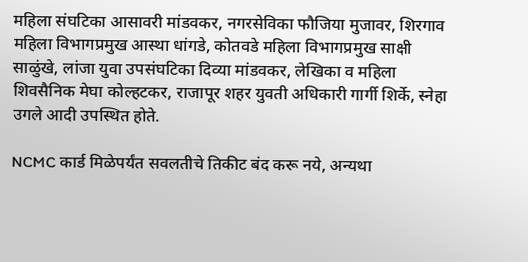महिला संघटिका आसावरी मांडवकर, नगरसेविका फौजिया मुजावर, शिरगाव महिला विभागप्रमुख आस्था धांगडे, कोतवडे महिला विभागप्रमुख साक्षी साळुंखे, लांजा युवा उपसंघटिका दिव्या मांडवकर, लेखिका व महिला शिवसैनिक मेघा कोल्हटकर, राजापूर शहर युवती अधिकारी गार्गी शिर्के, स्नेहा उगले आदी उपस्थित होते.

NCMC कार्ड मिळेपर्यंत सवलतीचे तिकीट बंद करू नये, अन्यथा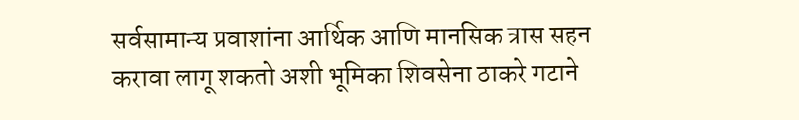सर्वसामान्य प्रवाशांना आर्थिक आणि मानसिक त्रास सहन करावा लागू शकतो अशी भूमिका शिवसेना ठाकरे गटाने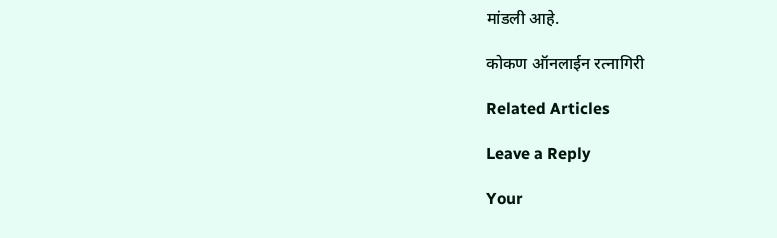मांडली आहे.

कोकण ऑनलाईन रत्नागिरी

Related Articles

Leave a Reply

Your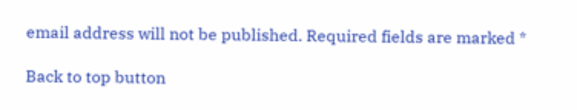email address will not be published. Required fields are marked *

Back to top button